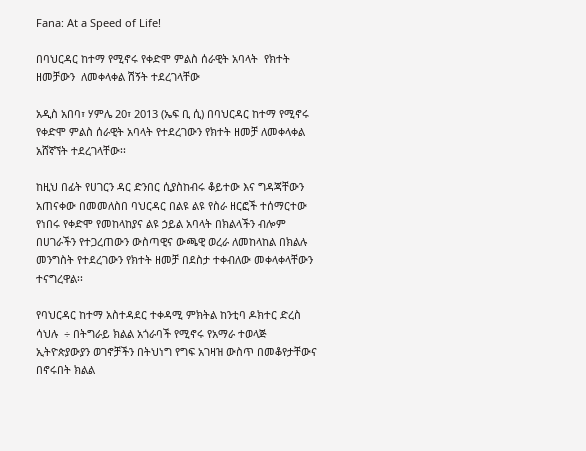Fana: At a Speed of Life!

በባህርዳር ከተማ የሚኖሩ የቀድሞ ምልስ ሰራዊት አባላት  የክተት ዘመቻውን  ለመቀላቀል ሽኝት ተደረገላቸው

አዲስ አበባ፣ ሃምሌ 20፣ 2013 (ኤፍ ቢ ሲ) በባህርዳር ከተማ የሚኖሩ የቀድሞ ምልስ ሰራዊት አባላት የተደረገውን የክተት ዘመቻ ለመቀላቀል አሸኛኘት ተደረገላቸው፡፡

ከዚህ በፊት የሀገርን ዳር ድንበር ሲያስከብሩ ቆይተው እና ግዳጃቸውን አጠናቀው በመመለስበ ባህርዳር በልዩ ልዩ የስራ ዘርፎች ተሰማርተው የነበሩ የቀድሞ የመከላከያና ልዩ ኃይል አባላት በክልላችን ብሎም በሀገራችን የተጋረጠውን ውስጣዊና ውጫዊ ወረራ ለመከላከል በክልሉ መንግስት የተደረገውን የክተት ዘመቻ በደስታ ተቀብለው መቀላቀላቸውን ተናግረዋል፡፡

የባህርዳር ከተማ አስተዳደር ተቀዳሚ ምክትል ከንቲባ ዶክተር ድረስ ሳህሉ  ÷ በትግራይ ክልል አጎራባች የሚኖሩ የአማራ ተወላጅ ኢትዮጵያውያን ወገኖቻችን በትህነግ የግፍ አገዛዝ ውስጥ በመቆየታቸውና በኖሩበት ክልል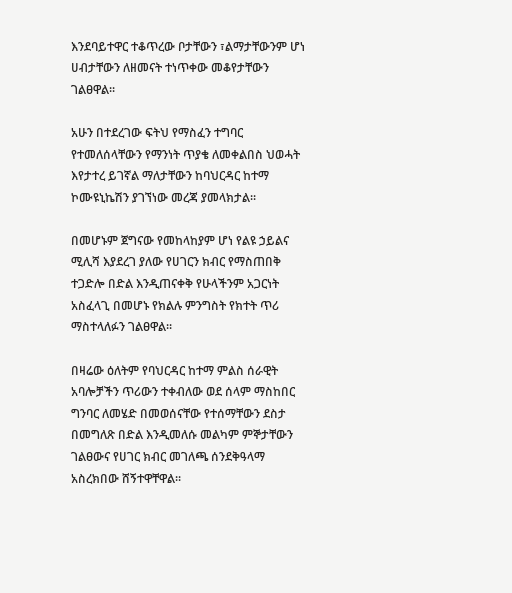እንደባይተዋር ተቆጥረው ቦታቸውን ፣ልማታቸውንም ሆነ ሀብታቸውን ለዘመናት ተነጥቀው መቆየታቸውን ገልፀዋል፡፡

አሁን በተደረገው ፍትህ የማስፈን ተግባር የተመለሰላቸውን የማንነት ጥያቄ ለመቀልበስ ህወሓት እየታተረ ይገኛል ማለታቸውን ከባህርዳር ከተማ ኮሙዩኒኬሽን ያገኘነው መረጃ ያመላክታል፡፡

በመሆኑም ጀግናው የመከላከያም ሆነ የልዩ ኃይልና ሚሊሻ እያደረገ ያለው የሀገርን ክብር የማስጠበቅ ተጋድሎ በድል እንዲጠናቀቅ የሁላችንም አጋርነት አስፈላጊ በመሆኑ የክልሉ ምንግስት የክተት ጥሪ ማስተላለፉን ገልፀዋል፡፡

በዛሬው ዕለትም የባህርዳር ከተማ ምልስ ሰራዊት አባሎቻችን ጥሪውን ተቀብለው ወደ ሰላም ማስከበር ግንባር ለመሄድ በመወሰናቸው የተሰማቸውን ደስታ በመግለጽ በድል እንዲመለሱ መልካም ምኞታቸውን ገልፀውና የሀገር ክብር መገለጫ ሰንደቅዓላማ አስረክበው ሸኝተዋቸዋል፡፡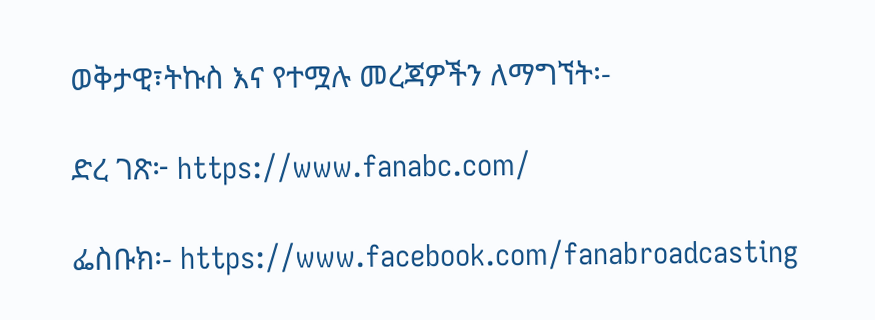ወቅታዊ፣ትኩስ እና የተሟሉ መረጃዎችን ለማግኘት፡-

ድረ ገጽ፦ https://www.fanabc.com/

ፌስቡክ፡- https://www.facebook.com/fanabroadcasting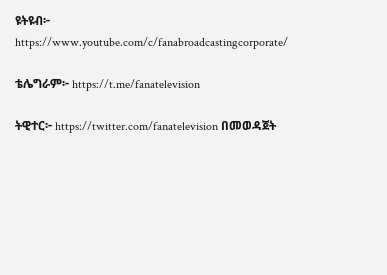ዩትዩብ፦ https://www.youtube.com/c/fanabroadcastingcorporate/

ቴሌግራም፦ https://t.me/fanatelevision

ትዊተር፦ https://twitter.com/fanatelevision በመወዳጀት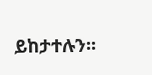ይከታተሉን፡፡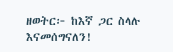ዘወትር፦ ከእኛ ጋር ስላሉ እናመሰግናለን!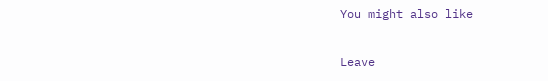You might also like

Leave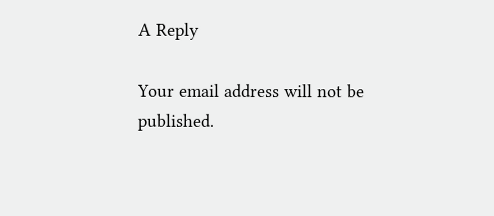A Reply

Your email address will not be published.